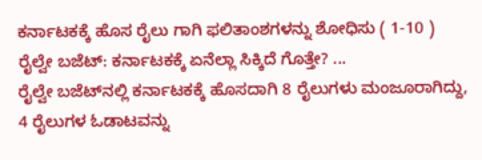ಕರ್ನಾಟಕಕ್ಕೆ ಹೊಸ ರೈಲು ಗಾಗಿ ಫಲಿತಾಂಶಗಳನ್ನು ಶೋಧಿಸು ( 1-10 )
ರೈಲ್ವೇ ಬಜೆಟ್: ಕರ್ನಾಟಕಕ್ಕೆ ಏನೆಲ್ಲಾ ಸಿಕ್ಕಿದೆ ಗೊತ್ತೇ? ...
ರೈಲ್ವೇ ಬಜೆಟ್‌ನಲ್ಲಿ ಕರ್ನಾಟಕಕ್ಕೆ ಹೊಸದಾಗಿ 8 ರೈಲುಗಳು ಮಂಜೂರಾಗಿದ್ದು, 4 ರೈಲುಗಳ ಓಡಾಟವನ್ನು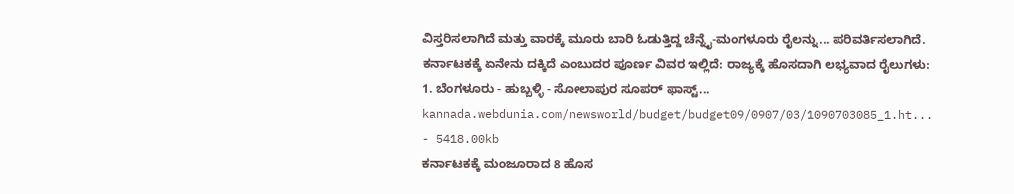ವಿಸ್ತರಿಸಲಾಗಿದೆ ಮತ್ತು ವಾರಕ್ಕೆ ಮೂರು ಬಾರಿ ಓಡುತ್ತಿದ್ದ ಚೆನ್ನೈ-ಮಂಗಳೂರು ರೈಲನ್ನು... ಪರಿವರ್ತಿಸಲಾಗಿದೆ. ಕರ್ನಾಟಕಕ್ಕೆ ಏನೇನು ದಕ್ಕಿದೆ ಎಂಬುದರ ಪೂರ್ಣ ವಿವರ ಇಲ್ಲಿದೆ: ರಾಜ್ಯಕ್ಕೆ ಹೊಸದಾಗಿ ಲಭ್ಯವಾದ ರೈಲುಗಳು: 1. ಬೆಂಗಳೂರು - ಹುಬ್ಬಳ್ಳಿ - ಸೋಲಾಪುರ ಸೂಪರ್ ಫಾಸ್ಟ್...
kannada.webdunia.com/newsworld/budget/budget09/0907/03/1090703085_1.ht... - 5418.00kb
ಕರ್ನಾಟಕಕ್ಕೆ ಮಂಜೂರಾದ 8 ಹೊಸ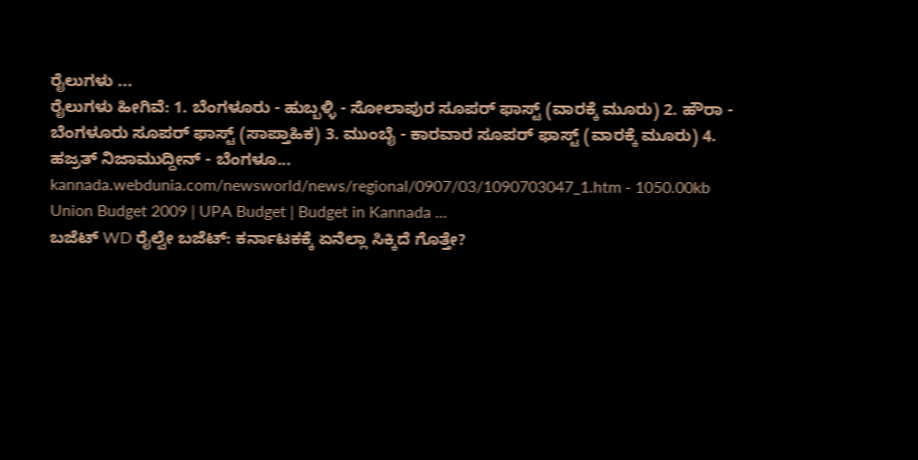ರೈಲುಗಳು ...
ರೈಲುಗಳು ಹೀಗಿವೆ: 1. ಬೆಂಗಳೂರು - ಹುಬ್ಬಳ್ಳಿ - ಸೋಲಾಪುರ ಸೂಪರ್ ಫಾಸ್ಟ್ (ವಾರಕ್ಕೆ ಮೂರು) 2. ಹೌರಾ - ಬೆಂಗಳೂರು ಸೂಪರ್ ಫಾಸ್ಟ್ (ಸಾಪ್ತಾಹಿಕ) 3. ಮುಂಬೈ - ಕಾರವಾರ ಸೂಪರ್ ಫಾಸ್ಟ್ (ವಾರಕ್ಕೆ ಮೂರು) 4. ಹಜ್ರತ್ ನಿಜಾಮುದ್ದೀನ್ - ಬೆಂಗಳೂ...
kannada.webdunia.com/newsworld/news/regional/0907/03/1090703047_1.htm - 1050.00kb
Union Budget 2009 | UPA Budget | Budget in Kannada ...
ಬಜೆಟ್ WD ರೈಲ್ವೇ ಬಜೆಟ್: ಕರ್ನಾಟಕಕ್ಕೆ ಏನೆಲ್ಲಾ ಸಿಕ್ಕಿದೆ ಗೊತ್ತೇ?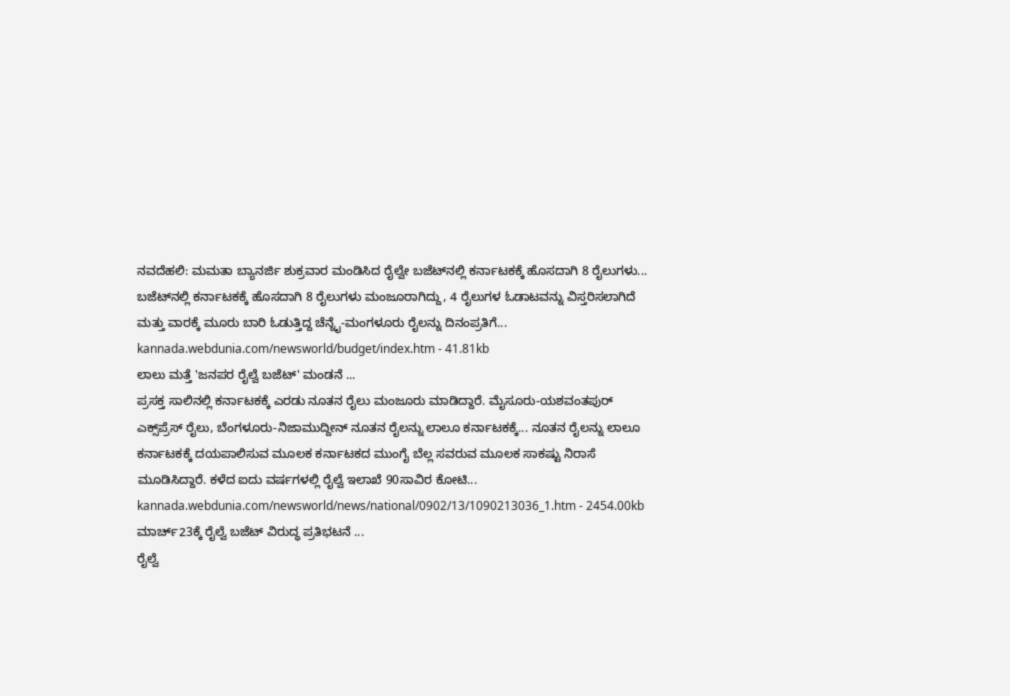ನವದೆಹಲಿ: ಮಮತಾ ಬ್ಯಾನರ್ಜಿ ಶುಕ್ರವಾರ ಮಂಡಿಸಿದ ರೈಲ್ವೇ ಬಜೆಟ್‌ನಲ್ಲಿ ಕರ್ನಾಟಕಕ್ಕೆ ಹೊಸದಾಗಿ 8 ರೈಲುಗಳು... ಬಜೆಟ್‌ನಲ್ಲಿ ಕರ್ನಾಟಕಕ್ಕೆ ಹೊಸದಾಗಿ 8 ರೈಲುಗಳು ಮಂಜೂರಾಗಿದ್ದು, 4 ರೈಲುಗಳ ಓಡಾಟವನ್ನು ವಿಸ್ತರಿಸಲಾಗಿದೆ ಮತ್ತು ವಾರಕ್ಕೆ ಮೂರು ಬಾರಿ ಓಡುತ್ತಿದ್ದ ಚೆನ್ನೈ-ಮಂಗಳೂರು ರೈಲನ್ನು ದಿನಂಪ್ರತಿಗೆ...
kannada.webdunia.com/newsworld/budget/index.htm - 41.81kb
ಲಾಲು ಮತ್ತೆ 'ಜನಪರ ರೈಲ್ವೆ ಬಜೆಟ್' ಮಂಡನೆ ...
ಪ್ರಸಕ್ತ ಸಾಲಿನಲ್ಲಿ ಕರ್ನಾಟಕಕ್ಕೆ ಎರಡು ನೂತನ ರೈಲು ಮಂಜೂರು ಮಾಡಿದ್ದಾರೆ. ಮೈಸೂರು-ಯಶವಂತಪುರ್ ಎಕ್ಸ್‌ಪ್ರೆಸ್ ರೈಲು, ಬೆಂಗಳೂರು-ನಿಜಾಮುದ್ದೀನ್ ನೂತನ ರೈಲನ್ನು ಲಾಲೂ ಕರ್ನಾಟಕಕ್ಕೆ... ನೂತನ ರೈಲನ್ನು ಲಾಲೂ ಕರ್ನಾಟಕಕ್ಕೆ ದಯಪಾಲಿಸುವ ಮೂಲಕ ಕರ್ನಾಟಕದ ಮುಂಗೈ ಬೆಲ್ಲ ಸವರುವ ಮೂಲಕ ಸಾಕಷ್ಟು ನಿರಾಸೆ ಮೂಡಿಸಿದ್ದಾರೆ. ಕಳೆದ ಐದು ವರ್ಷಗಳಲ್ಲಿ ರೈಲ್ವೆ ಇಲಾಖೆ 90ಸಾವಿರ ಕೋಟಿ...
kannada.webdunia.com/newsworld/news/national/0902/13/1090213036_1.htm - 2454.00kb
ಮಾರ್ಚ್23ಕ್ಕೆ ರೈಲ್ವೆ ಬಜೆಟ್ ವಿರುದ್ಧ ಪ್ರತಿಭಟನೆ ...
ರೈಲ್ವೆ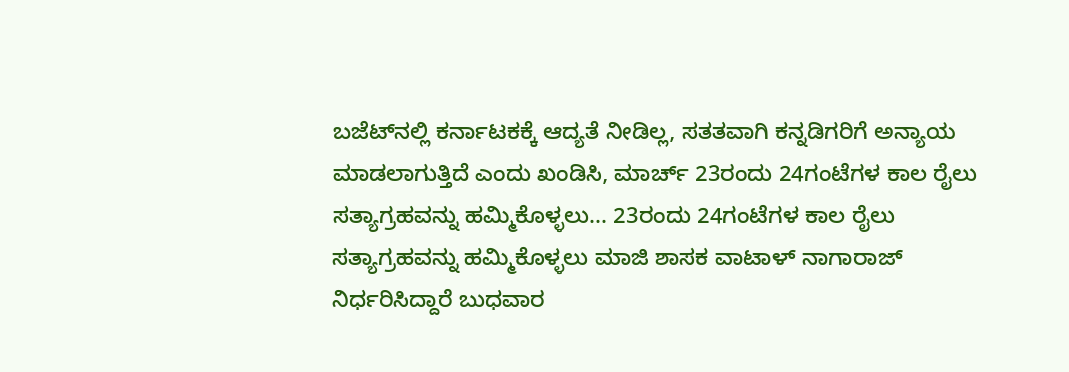ಬಜೆಟ್‌ನಲ್ಲಿ ಕರ್ನಾಟಕಕ್ಕೆ ಆದ್ಯತೆ ನೀಡಿಲ್ಲ, ಸತತವಾಗಿ ಕನ್ನಡಿಗರಿಗೆ ಅನ್ಯಾಯ ಮಾಡಲಾಗುತ್ತಿದೆ ಎಂದು ಖಂಡಿಸಿ, ಮಾರ್ಚ್ 23ರಂದು 24ಗಂಟೆಗಳ ಕಾಲ ರೈಲು ಸತ್ಯಾಗ್ರಹವನ್ನು ಹಮ್ಮಿಕೊಳ್ಳಲು... 23ರಂದು 24ಗಂಟೆಗಳ ಕಾಲ ರೈಲು ಸತ್ಯಾಗ್ರಹವನ್ನು ಹಮ್ಮಿಕೊಳ್ಳಲು ಮಾಜಿ ಶಾಸಕ ವಾಟಾಳ್ ನಾಗಾರಾಜ್ ನಿರ್ಧರಿಸಿದ್ದಾರೆ ಬುಧವಾರ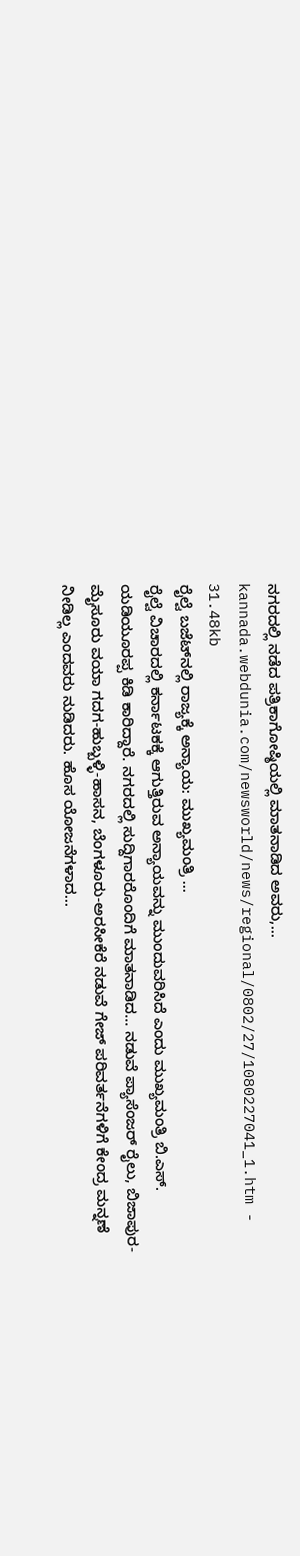ನಗರದಲ್ಲಿ ನಡೆದ ಪತ್ರಿಕಾಗೋಷ್ಠಿಯಲ್ಲಿ ಮಾತನಾಡಿದ ಅವರು,...
kannada.webdunia.com/newsworld/news/regional/0802/27/1080227041_1.htm - 31.48kb
ರೈಲ್ವೆ ಬಜೆಟ್‌ನಲ್ಲಿ ರಾಜ್ಯಕ್ಕೆ ಅನ್ಯಾಯ: ಮುಖ್ಯಮಂತ್ರಿ ...
ರೈಲ್ವೆ ವಿಚಾರದಲ್ಲಿ ಕರ್ನಾಟಕಕ್ಕೆ ಆಗುತ್ತಿರುವ ಅನ್ಯಾಯವನ್ನು ಮುಂದುವರಿಸಿದೆ ಎಂದು ಮುಖ್ಯಮಂತ್ರಿ ಬಿ.ಎಸ್. ಯಡಿಯೂರಪ್ಪ ಕಿಡಿ ಕಾರಿದ್ದಾರೆ. ನಗರದಲ್ಲಿ ಸುದ್ದಿಗಾರರೊಂದಿಗೆ ಮಾತನಾಡಿದ... ನಡುವೆ ಪ್ಯಾಸೆಂಜರ್ ರೈಲು, ಬಿಜಾಪುರ-ಮೈಸೂರು ವಯಾ ಗದಗ-ಹುಬ್ಬಳ್ಳಿ-ಹಾಸನ, ಬೆಂಗಳೂರು-ಅರಸೀಕೆರೆ ನಡುವೆ ಗೇಜ್ ಪರಿವರ್ತನೆಗಳಿಗೆ ಕೇಂದ್ರ ಮನ್ನಣೆ ನೀಡಿಲ್ಲ ಎಂದವರು ನುಡಿದರು. ಹೊಸ ಯೋಜನೆಗಳಾದ...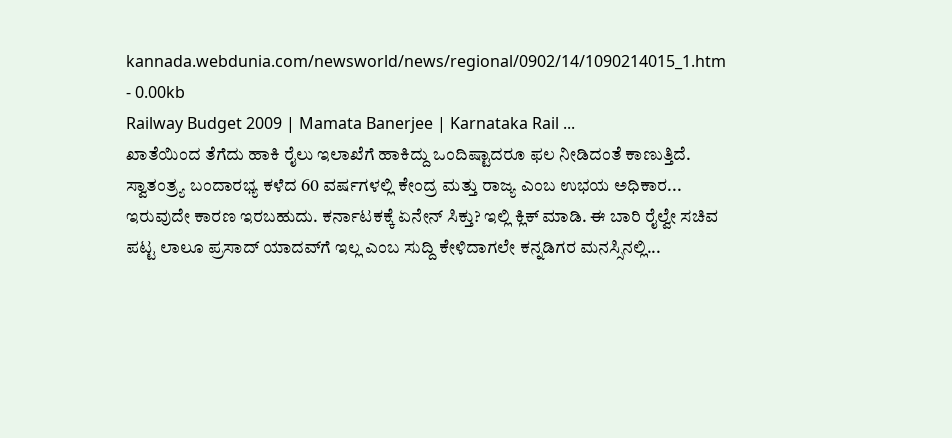kannada.webdunia.com/newsworld/news/regional/0902/14/1090214015_1.htm - 0.00kb
Railway Budget 2009 | Mamata Banerjee | Karnataka Rail ...
ಖಾತೆಯಿಂದ ತೆಗೆದು ಹಾಕಿ ರೈಲು ಇಲಾಖೆಗೆ ಹಾಕಿದ್ದು ಒಂದಿಷ್ಟಾದರೂ ಫಲ ನೀಡಿದಂತೆ ಕಾಣುತ್ತಿದೆ. ಸ್ವಾತಂತ್ರ್ಯ ಬಂದಾರಭ್ಯ ಕಳೆದ 60 ವರ್ಷಗಳಲ್ಲಿ ಕೇಂದ್ರ ಮತ್ತು ರಾಜ್ಯ ಎಂಬ ಉಭಯ ಅಧಿಕಾರ... ಇರುವುದೇ ಕಾರಣ ಇರಬಹುದು. ಕರ್ನಾಟಕಕ್ಕೆ ಏನೇನ್ ಸಿಕ್ತು? ಇಲ್ಲಿ ಕ್ಲಿಕ್ ಮಾಡಿ. ಈ ಬಾರಿ ರೈಲ್ವೇ ಸಚಿವ ಪಟ್ಟ ಲಾಲೂ ಪ್ರಸಾದ್ ಯಾದವ್‌ಗೆ ಇಲ್ಲ ಎಂಬ ಸುದ್ದಿ ಕೇಳಿದಾಗಲೇ ಕನ್ನಡಿಗರ ಮನಸ್ಸಿನಲ್ಲಿ...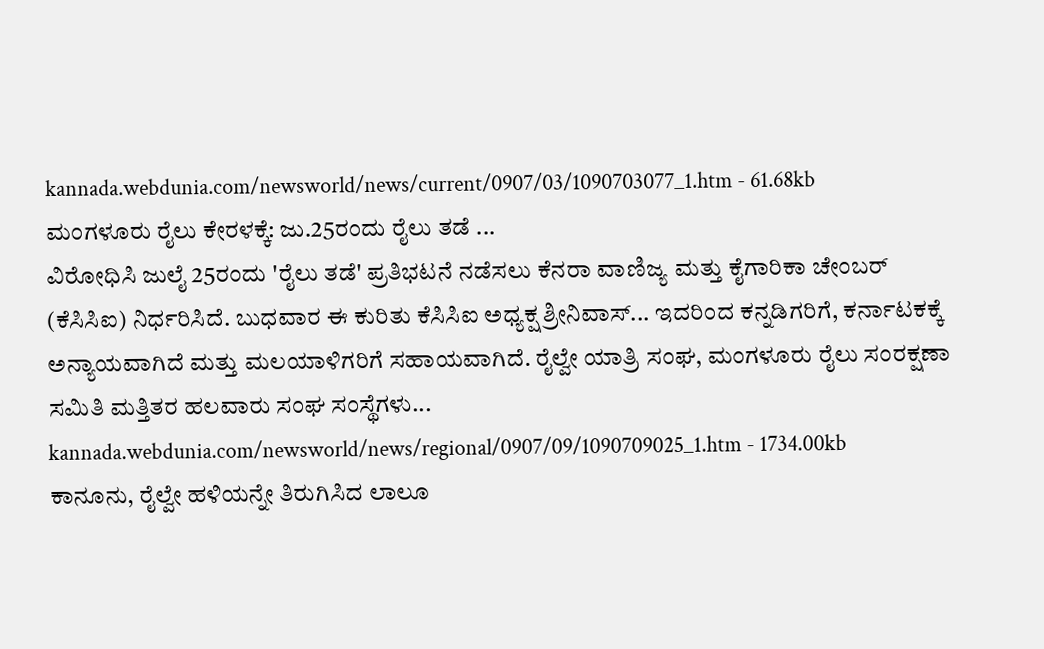kannada.webdunia.com/newsworld/news/current/0907/03/1090703077_1.htm - 61.68kb
ಮಂಗಳೂರು ರೈಲು ಕೇರಳಕ್ಕೆ: ಜು.25ರಂದು ರೈಲು ತಡೆ ...
ವಿರೋಧಿಸಿ ಜುಲೈ 25ರಂದು 'ರೈಲು ತಡೆ' ಪ್ರತಿಭಟನೆ ನಡೆಸಲು ಕೆನರಾ ವಾಣಿಜ್ಯ ಮತ್ತು ಕೈಗಾರಿಕಾ ಚೇಂಬರ್ (ಕೆಸಿಸಿಐ) ನಿರ್ಧರಿಸಿದೆ. ಬುಧವಾರ ಈ ಕುರಿತು ಕೆಸಿಸಿಐ ಅಧ್ಯಕ್ಷ ಶ್ರೀನಿವಾಸ್... ಇದರಿಂದ ಕನ್ನಡಿಗರಿಗೆ, ಕರ್ನಾಟಕಕ್ಕೆ ಅನ್ಯಾಯವಾಗಿದೆ ಮತ್ತು ಮಲಯಾಳಿಗರಿಗೆ ಸಹಾಯವಾಗಿದೆ. ರೈಲ್ವೇ ಯಾತ್ರಿ ಸಂಘ, ಮಂಗಳೂರು ರೈಲು ಸಂರಕ್ಷಣಾ ಸಮಿತಿ ಮತ್ತಿತರ ಹಲವಾರು ಸಂಘ ಸಂಸ್ಥೆಗಳು...
kannada.webdunia.com/newsworld/news/regional/0907/09/1090709025_1.htm - 1734.00kb
ಕಾನೂನು, ರೈಲ್ವೇ ಹಳಿಯನ್ನೇ ತಿರುಗಿಸಿದ ಲಾಲೂ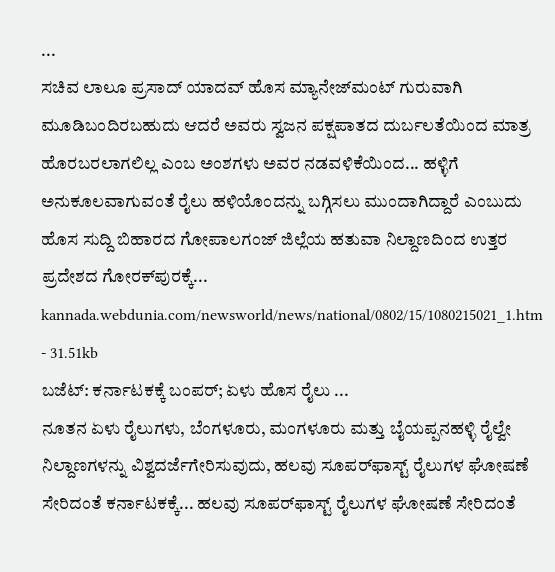...
ಸಚಿವ ಲಾಲೂ ಪ್ರಸಾದ್ ಯಾದವ್ ಹೊಸ ಮ್ಯಾನೇಜ್‌ಮಂಟ್ ಗುರುವಾಗಿ ಮೂಡಿಬಂದಿರಬಹುದು ಆದರೆ ಅವರು ಸ್ವಜನ ಪಕ್ಷಪಾತದ ದುರ್ಬಲತೆಯಿಂದ ಮಾತ್ರ ಹೊರಬರಲಾಗಲಿಲ್ಲ ಎಂಬ ಅಂಶಗಳು ಅವರ ನಡವಳಿಕೆಯಿಂದ... ಹಳ್ಳಿಗೆ ಅನುಕೂಲವಾಗುವಂತೆ ರೈಲು ಹಳಿಯೊಂದನ್ನು ಬಗ್ಗಿಸಲು ಮುಂದಾಗಿದ್ದಾರೆ ಎಂಬುದು ಹೊಸ ಸುದ್ದಿ ಬಿಹಾರದ ಗೋಪಾಲಗಂಜ್ ಜಿಲ್ಲೆಯ ಹತುವಾ ನಿಲ್ದಾಣದಿಂದ ಉತ್ತರ ಪ್ರದೇಶದ ಗೋರಕ್‌ಪುರಕ್ಕೆ...
kannada.webdunia.com/newsworld/news/national/0802/15/1080215021_1.htm - 31.51kb
ಬಜೆಟ್: ಕರ್ನಾಟಕಕ್ಕೆ ಬಂಪರ್; ಏಳು ಹೊಸ ರೈಲು ...
ನೂತನ ಏಳು ರೈಲುಗಳು, ಬೆಂಗಳೂರು, ಮಂಗಳೂರು ಮತ್ತು ಬೈಯಪ್ಪನಹಳ್ಳಿ ರೈಲ್ವೇ ನಿಲ್ದಾಣಗಳನ್ನು ವಿಶ್ವದರ್ಜೆಗೇರಿಸುವುದು, ಹಲವು ಸೂಪರ್‌ಫಾಸ್ಟ್ ರೈಲುಗಳ ಘೋಷಣೆ ಸೇರಿದಂತೆ ಕರ್ನಾಟಕಕ್ಕೆ... ಹಲವು ಸೂಪರ್‌ಫಾಸ್ಟ್ ರೈಲುಗಳ ಘೋಷಣೆ ಸೇರಿದಂತೆ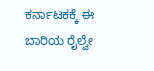ಕರ್ನಾಟಕಕ್ಕೆ ಈ ಬಾರಿಯ ರೈಲ್ವೇ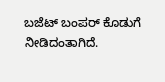ಬಜೆಟ್ ಬಂಪರ್ ಕೊಡುಗೆ ನೀಡಿದಂತಾಗಿದೆ.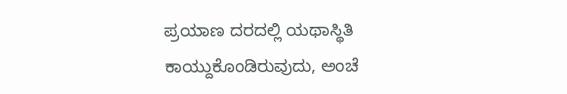ಪ್ರಯಾಣ ದರದಲ್ಲಿ ಯಥಾಸ್ಥಿತಿ ಕಾಯ್ದುಕೊಂಡಿರುವುದು, ಅಂಚೆ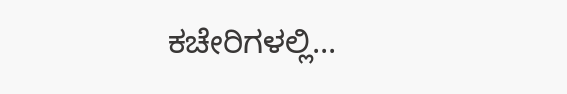ಕಚೇರಿಗಳಲ್ಲಿ...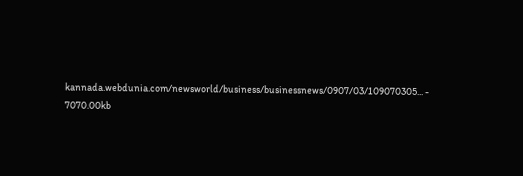kannada.webdunia.com/newsworld/business/businessnews/0907/03/109070305... - 7070.00kb